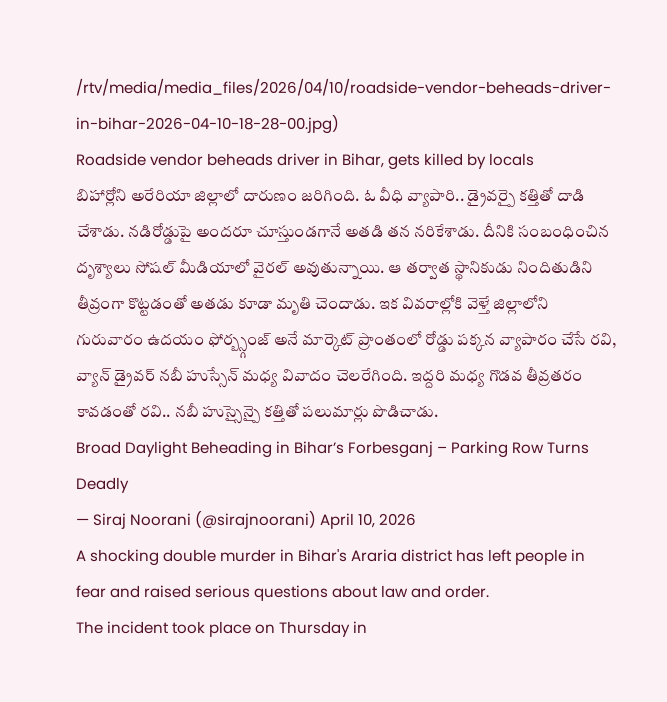/rtv/media/media_files/2026/04/10/roadside-vendor-beheads-driver-in-bihar-2026-04-10-18-28-00.jpg)
Roadside vendor beheads driver in Bihar, gets killed by locals
బిహార్లోని అరేరియా జిల్లాలో దారుణం జరిగింది. ఓ వీధి వ్యాపారి.. డ్రైవర్పై కత్తితో దాడి చేశాడు. నడిరోడ్డుపై అందరూ చూస్తుండగానే అతడి తన నరికేశాడు. దీనికి సంబంధించిన దృశ్యాలు సోషల్ మీడియాలో వైరల్ అవుతున్నాయి. ఆ తర్వాత స్థానికుడు నిందితుడిని తీవ్రంగా కొట్టడంతో అతడు కూడా మృతి చెందాడు. ఇక వివరాల్లోకి వెళ్తే జిల్లాలోని గురువారం ఉదయం ఫోర్బ్స్గంజ్ అనే మార్కెట్ ప్రాంతంలో రోడ్డు పక్కన వ్యాపారం చేసే రవి, వ్యాన్ డ్రైవర్ నబీ హుస్సేన్ మధ్య వివాదం చెలరేగింది. ఇద్దరి మధ్య గొడవ తీవ్రతరం కావడంతో రవి.. నబీ హుస్సైన్పై కత్తితో పలుమార్లు పొడిచాడు.
Broad Daylight Beheading in Bihar’s Forbesganj – Parking Row Turns Deadly
— Siraj Noorani (@sirajnoorani) April 10, 2026
A shocking double murder in Bihar's Araria district has left people in fear and raised serious questions about law and order.
The incident took place on Thursday in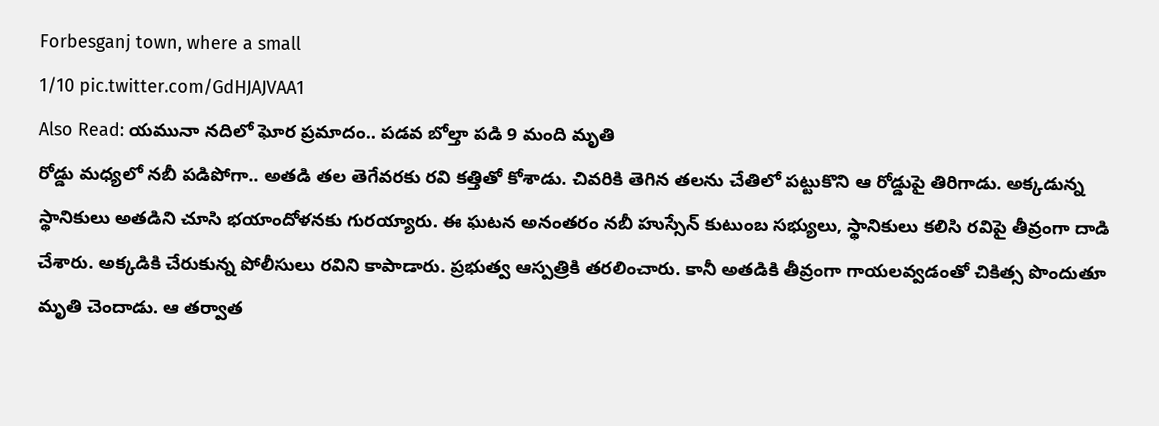Forbesganj town, where a small
1/10 pic.twitter.com/GdHJAJVAA1
Also Read: యమునా నదిలో ఘోర ప్రమాదం.. పడవ బోల్తా పడి 9 మంది మృతి
రోడ్డు మధ్యలో నబీ పడిపోగా.. అతడి తల తెగేవరకు రవి కత్తితో కోశాడు. చివరికి తెగిన తలను చేతిలో పట్టుకొని ఆ రోడ్డుపై తిరిగాడు. అక్కడున్న స్థానికులు అతడిని చూసి భయాందోళనకు గురయ్యారు. ఈ ఘటన అనంతరం నబీ హుస్సేన్ కుటుంబ సభ్యులు, స్థానికులు కలిసి రవిపై తీవ్రంగా దాడి చేశారు. అక్కడికి చేరుకున్న పోలీసులు రవిని కాపాడారు. ప్రభుత్వ ఆస్పత్రికి తరలించారు. కానీ అతడికి తీవ్రంగా గాయలవ్వడంతో చికిత్స పొందుతూ మృతి చెందాడు. ఆ తర్వాత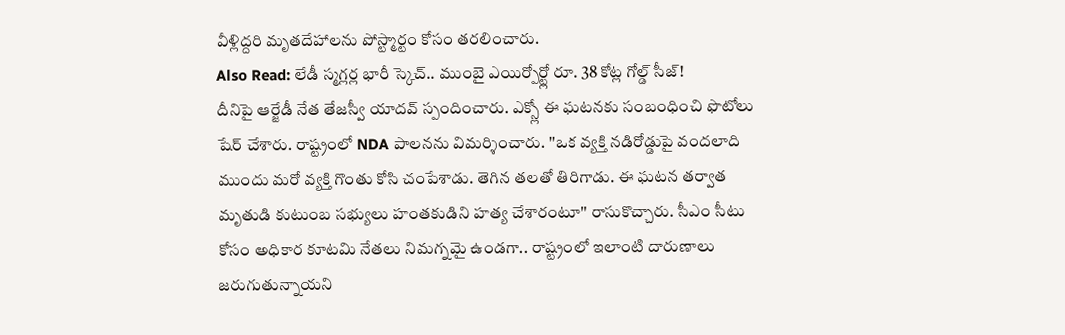వీళ్లిద్దరి మృతదేహాలను పోస్ట్మార్టం కోసం తరలించారు.
Also Read: లేడీ స్మగ్లర్ల భారీ స్కెచ్.. ముంబై ఎయిర్పోర్ట్లో రూ. 38 కోట్ల గోల్డ్ సీజ్!
దీనిపై ఆర్జేడీ నేత తేజస్వీ యాదవ్ స్పందించారు. ఎక్స్లో ఈ ఘటనకు సంబంధించి ఫొటోలు షేర్ చేశారు. రాష్ట్రంలో NDA పాలనను విమర్శించారు. ''ఒక వ్యక్తి నడిరోడ్డుపై వందలాది ముందు మరో వ్యక్తి గొంతు కోసి చంపేశాడు. తెగిన తలతో తిరిగాడు. ఈ ఘటన తర్వాత మృతుడి కుటుంబ సభ్యులు హంతకుడిని హత్య చేశారంటూ'' రాసుకొచ్చారు. సీఎం సీటు కోసం అధికార కూటమి నేతలు నిమగ్నమై ఉండగా.. రాష్ట్రంలో ఇలాంటి దారుణాలు జరుగుతున్నాయని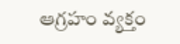ఆగ్రహం వ్యక్తం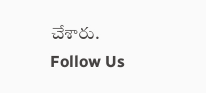చేశారు.
Follow Us